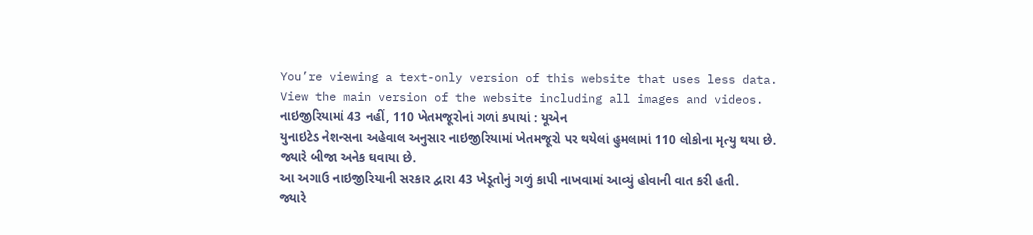You’re viewing a text-only version of this website that uses less data. View the main version of the website including all images and videos.
નાઇજીરિયામાં 43 નહીં, 110 ખેતમજૂરોનાં ગળાં કપાયાં : યૂએન
યુનાઇટેડ નેશન્સના અહેવાલ અનુસાર નાઇજીરિયામાં ખેતમજૂરો પર થયેલાં હુમલામાં 110 લોકોના મૃત્યુ થયા છે. જ્યારે બીજા અનેક ઘવાયા છે.
આ અગાઉ નાઇજીરિયાની સરકાર દ્વારા 43 ખેડૂતોનું ગળું કાપી નાખવામાં આવ્યું હોવાની વાત કરી હતી.
જ્યારે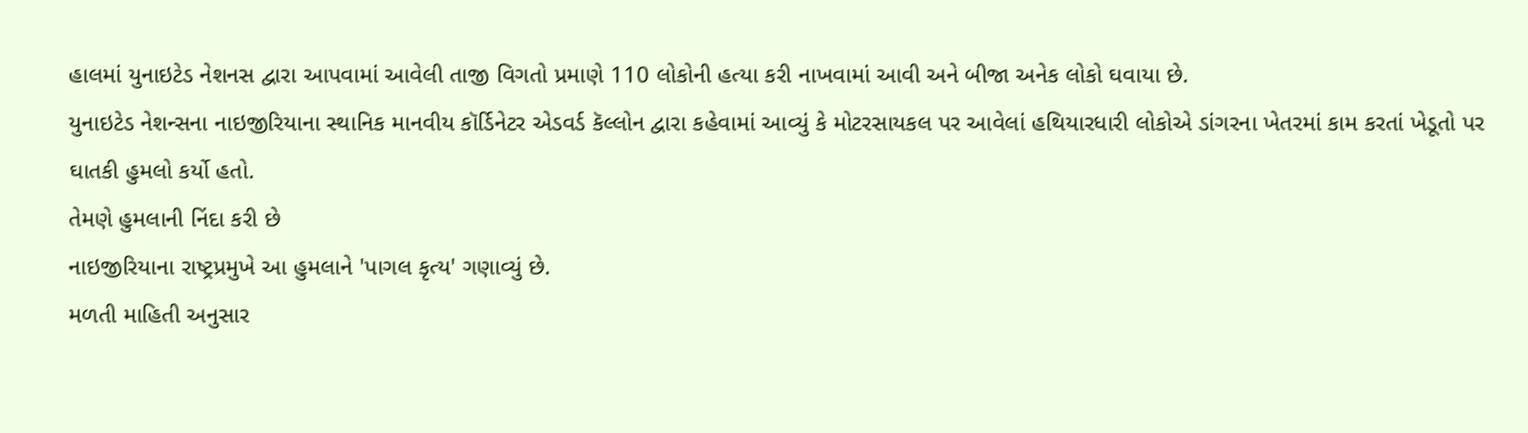હાલમાં યુનાઇટેડ નેશનસ દ્વારા આપવામાં આવેલી તાજી વિગતો પ્રમાણે 110 લોકોની હત્યા કરી નાખવામાં આવી અને બીજા અનેક લોકો ઘવાયા છે.
યુનાઇટેડ નેશન્સના નાઇજીરિયાના સ્થાનિક માનવીય કૉર્ડિનેટર એડવર્ડ કૅલ્લોન દ્વારા કહેવામાં આવ્યું કે મોટરસાયકલ પર આવેલાં હથિયારધારી લોકોએ ડાંગરના ખેતરમાં કામ કરતાં ખેડૂતો પર ઘાતકી હુમલો કર્યો હતો.
તેમણે હુમલાની નિંદા કરી છે
નાઇજીરિયાના રાષ્ટ્રપ્રમુખે આ હુમલાને 'પાગલ કૃત્ય' ગણાવ્યું છે.
મળતી માહિતી અનુસાર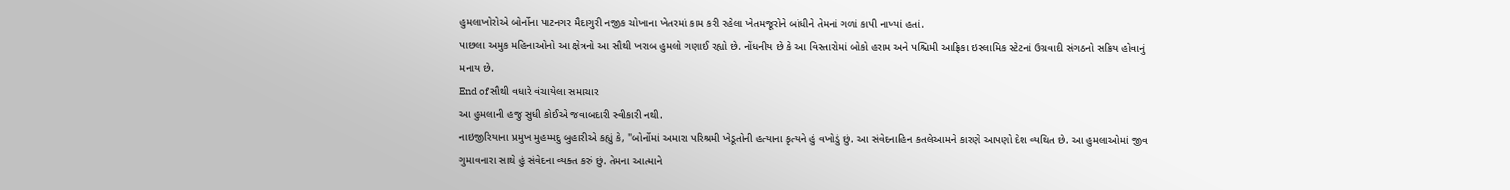હુમલાખોરોએ બોર્નોના પાટનગર મૈદાગુરી નજીક ચોખાના ખેતરમાં કામ કરી રહેલા ખેતમજૂરોને બાંધીને તેમનાં ગળાં કાપી નાખ્યાં હતાં.
પાછલા અમુક મહિનાઓનો આ ક્ષેત્રનો આ સૌથી ખરાબ હુમલો ગણાઈ રહ્યો છે. નોંધનીય છે કે આ વિસ્તારોમાં બોકો હરામ અને પશ્ચિમી આફ્રિકા ઇસ્લામિક સ્ટેટનાં ઉગ્રવાદી સંગઠનો સક્રિય હોવાનું મનાય છે.
End of સૌથી વધારે વંચાયેલા સમાચાર
આ હુમલાની હજુ સુધી કોઈએ જવાબદારી સ્વીકારી નથી.
નાઇજીરિયાના પ્રમુખ મુહમ્મદુ બુહારીએ કહ્યું કે, "બોર્નોમાં અમારા પરિશ્રમી ખેડૂતોની હત્યાના કૃત્યને હું વખોડું છું. આ સંવેદનાહિન કતલેઆમને કારણે આપણો દેશ વ્યથિત છે. આ હુમલાઓમાં જીવ ગુમાવનારા સાથે હું સંવેદના વ્યક્ત કરું છું. તેમના આત્માને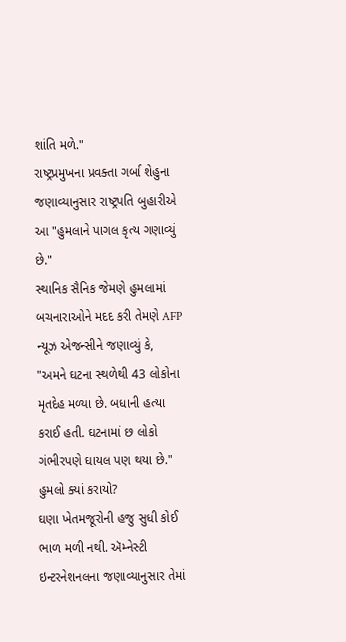શાંતિ મળે."
રાષ્ટ્રપ્રમુખના પ્રવક્તા ગર્બા શેહુના જણાવ્યાનુસાર રાષ્ટ્રપતિ બુહારીએ આ "હુમલાને પાગલ કૃત્ય ગણાવ્યું છે."
સ્થાનિક સૈનિક જેમણે હુમલામાં બચનારાઓને મદદ કરી તેમણે AFP ન્યૂઝ એજન્સીને જણાવ્યું કે, "અમને ઘટના સ્થળેથી 43 લોકોના મૃતદેહ મળ્યા છે. બધાની હત્યા કરાઈ હતી. ઘટનામાં છ લોકો ગંભીરપણે ઘાયલ પણ થયા છે."
હુમલો ક્યાં કરાયો?
ઘણા ખેતમજૂરોની હજુ સુધી કોઈ ભાળ મળી નથી. ઍમ્નેસ્ટી ઇન્ટરનેશનલના જણાવ્યાનુસાર તેમાં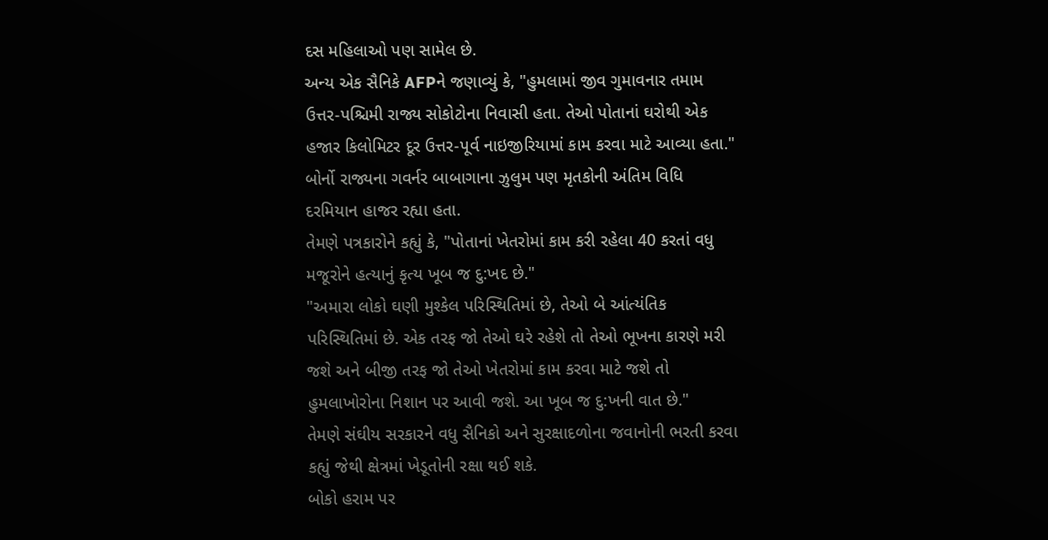દસ મહિલાઓ પણ સામેલ છે.
અન્ય એક સૈનિકે AFPને જણાવ્યું કે, "હુમલામાં જીવ ગુમાવનાર તમામ ઉત્તર-પશ્ચિમી રાજ્ય સોકોટોના નિવાસી હતા. તેઓ પોતાનાં ઘરોથી એક હજાર કિલોમિટર દૂર ઉત્તર-પૂર્વ નાઇજીરિયામાં કામ કરવા માટે આવ્યા હતા."
બોર્નો રાજ્યના ગવર્નર બાબાગાના ઝુલુમ પણ મૃતકોની અંતિમ વિધિ દરમિયાન હાજર રહ્યા હતા.
તેમણે પત્રકારોને કહ્યું કે, "પોતાનાં ખેતરોમાં કામ કરી રહેલા 40 કરતાં વધુ મજૂરોને હત્યાનું કૃત્ય ખૂબ જ દુ:ખદ છે."
"અમારા લોકો ઘણી મુશ્કેલ પરિસ્થિતિમાં છે, તેઓ બે આંત્યંતિક પરિસ્થિતિમાં છે. એક તરફ જો તેઓ ઘરે રહેશે તો તેઓ ભૂખના કારણે મરી જશે અને બીજી તરફ જો તેઓ ખેતરોમાં કામ કરવા માટે જશે તો હુમલાખોરોના નિશાન પર આવી જશે. આ ખૂબ જ દુ:ખની વાત છે."
તેમણે સંઘીય સરકારને વધુ સૈનિકો અને સુરક્ષાદળોના જવાનોની ભરતી કરવા કહ્યું જેથી ક્ષેત્રમાં ખેડૂતોની રક્ષા થઈ શકે.
બોકો હરામ પર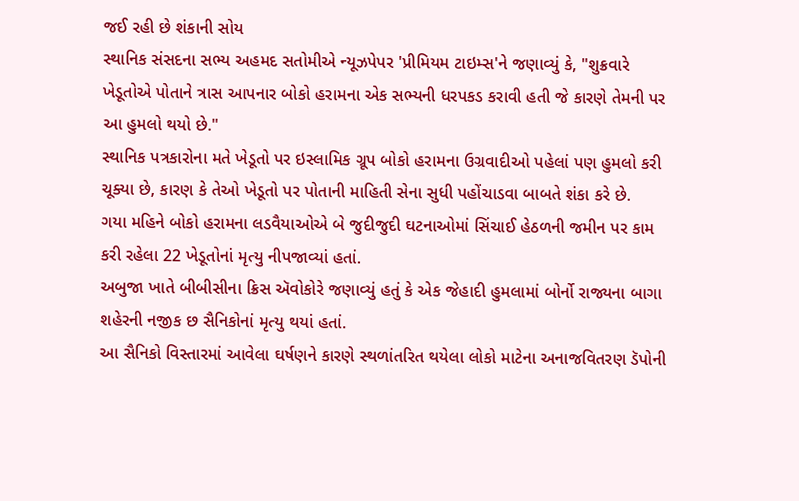જઈ રહી છે શંકાની સોય
સ્થાનિક સંસદના સભ્ય અહમદ સતોમીએ ન્યૂઝપેપર 'પ્રીમિયમ ટાઇમ્સ'ને જણાવ્યું કે, "શુક્રવારે ખેડૂતોએ પોતાને ત્રાસ આપનાર બોકો હરામના એક સભ્યની ધરપકડ કરાવી હતી જે કારણે તેમની પર આ હુમલો થયો છે."
સ્થાનિક પત્રકારોના મતે ખેડૂતો પર ઇસ્લામિક ગ્રૂપ બોકો હરામના ઉગ્રવાદીઓ પહેલાં પણ હુમલો કરી ચૂક્યા છે, કારણ કે તેઓ ખેડૂતો પર પોતાની માહિતી સેના સુધી પહોંચાડવા બાબતે શંકા કરે છે.
ગયા મહિને બોકો હરામના લડવૈયાઓએ બે જુદીજુદી ઘટનાઓમાં સિંચાઈ હેઠળની જમીન પર કામ કરી રહેલા 22 ખેડૂતોનાં મૃત્યુ નીપજાવ્યાં હતાં.
અબુજા ખાતે બીબીસીના ક્રિસ ઍવોકોરે જણાવ્યું હતું કે એક જેહાદી હુમલામાં બોર્નો રાજ્યના બાગા શહેરની નજીક છ સૈનિકોનાં મૃત્યુ થયાં હતાં.
આ સૈનિકો વિસ્તારમાં આવેલા ઘર્ષણને કારણે સ્થળાંતરિત થયેલા લોકો માટેના અનાજવિતરણ ડૅપોની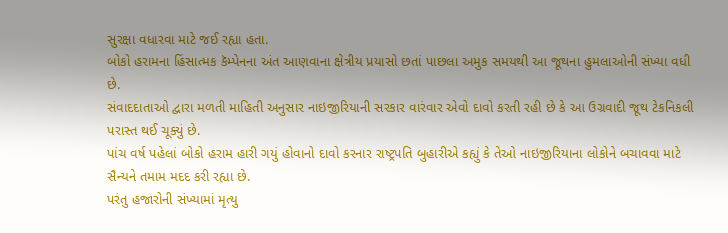સુરક્ષા વધારવા માટે જઈ રહ્યા હતા.
બોકો હરામના હિંસાત્મક કૅમ્પેનના અંત આણવાના ક્ષેત્રીય પ્રયાસો છતાં પાછલા અમુક સમયથી આ જૂથના હુમલાઓની સંખ્યા વધી છે.
સંવાદદાતાઓ દ્વારા મળતી માહિતી અનુસાર નાઇજીરિયાની સરકાર વારંવાર એવો દાવો કરતી રહી છે કે આ ઉગ્રવાદી જૂથ ટેકનિકલી પરાસ્ત થઈ ચૂક્યું છે.
પાંચ વર્ષ પહેલાં બોકો હરામ હારી ગયું હોવાનો દાવો કરનાર રાષ્ટ્રપતિ બુહારીએ કહ્યું કે તેઓ નાઇજીરિયાના લોકોને બચાવવા માટે સૈન્યને તમામ મદદ કરી રહ્યા છે.
પરંતુ હજારોની સંખ્યામાં મૃત્યુ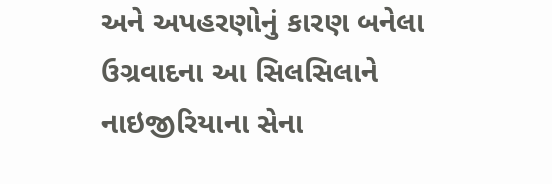અને અપહરણોનું કારણ બનેલા ઉગ્રવાદના આ સિલસિલાને નાઇજીરિયાના સેના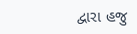દ્વારા હજુ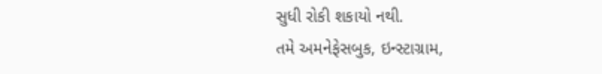સુધી રોકી શકાયો નથી.
તમે અમનેફેસબુક, ઇન્સ્ટાગ્રામ,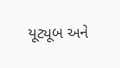યૂટ્યૂબ અને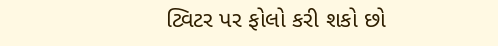ટ્વિટર પર ફોલો કરી શકો છો